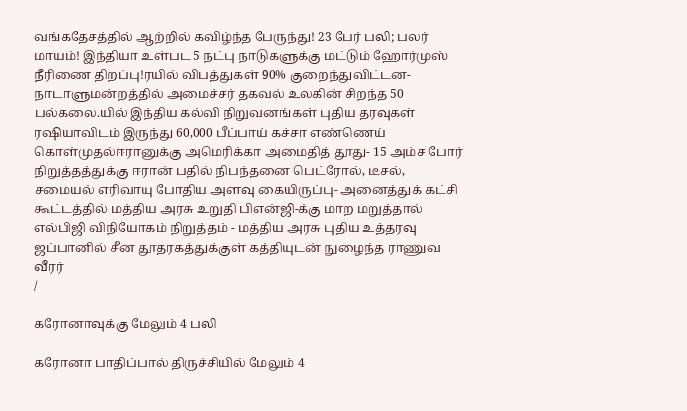வங்கதேசத்தில் ஆற்றில் கவிழ்ந்த பேருந்து! 23 பேர் பலி; பலர் மாயம்! இந்தியா உள்பட 5 நட்பு நாடுகளுக்கு மட்டும் ஹோர்முஸ் நீரிணை திறப்பு!ரயில் விபத்துகள் 90% குறைந்துவிட்டன- நாடாளுமன்றத்தில் அமைச்சர் தகவல் உலகின் சிறந்த 50 பல்கலை.யில் இந்திய கல்வி நிறுவனங்கள் புதிய தரவுகள் ரஷியாவிடம் இருந்து 60,000 பீப்பாய் கச்சா எண்ணெய் கொள்முதல்ஈரானுக்கு அமெரிக்கா அமைதித் தூது- 15 அம்ச போர் நிறுத்தத்துக்கு ஈரான் பதில் நிபந்தனை பெட்ரோல், டீசல், சமையல் எரிவாயு போதிய அளவு கையிருப்பு- அனைத்துக் கட்சி கூட்டத்தில் மத்திய அரசு உறுதி பிஎன்ஜி-க்கு மாற மறுத்தால் எல்பிஜி விநியோகம் நிறுத்தம் - மத்திய அரசு புதிய உத்தரவு ஜப்பானில் சீன தூதரகத்துக்குள் கத்தியுடன் நுழைந்த ராணுவ வீரர்
/

கரோனாவுக்கு மேலும் 4 பலி

கரோனா பாதிப்பால் திருச்சியில் மேலும் 4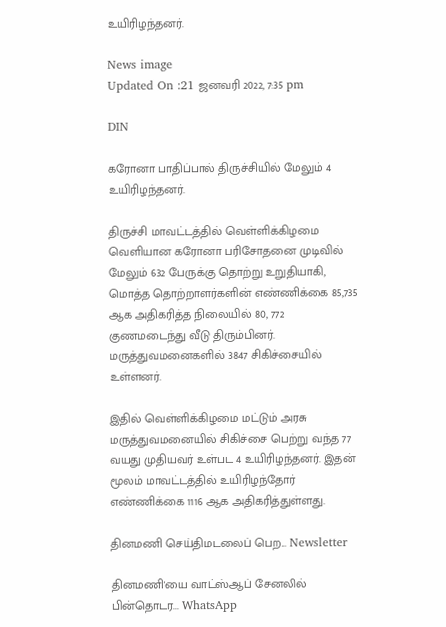உயிரிழந்தனர்.

News image
Updated On :21 ஜனவரி 2022, 7:35 pm

DIN

கரோனா பாதிப்பால் திருச்சியில் மேலும் 4 உயிரிழந்தனர்.

திருச்சி மாவட்டத்தில் வெள்ளிக்கிழமை வெளியான கரோனா பரிசோதனை முடிவில் மேலும் 632 பேருக்கு தொற்று உறுதியாகி, மொத்த தொற்றாளர்களின் எண்ணிக்கை 85,735 ஆக அதிகரித்த நிலையில் 80, 772 குணமடைந்து வீடு திரும்பினர். மருத்துவமனைகளில் 3847 சிகிச்சையில் உள்ளனர்.

இதில் வெள்ளிக்கிழமை மட்டும் அரசு மருத்துவமனையில் சிகிச்சை பெற்று வந்த 77 வயது முதியவர் உள்பட 4 உயிரிழந்தனர். இதன் மூலம் மாவட்டத்தில் உயிரிழந்தோர் எண்ணிக்கை 1116 ஆக அதிகரித்துள்ளது.

தினமணி செய்திமடலைப் பெற... Newsletter

தினமணி'யை வாட்ஸ்ஆப் சேனலில் பின்தொடர... WhatsApp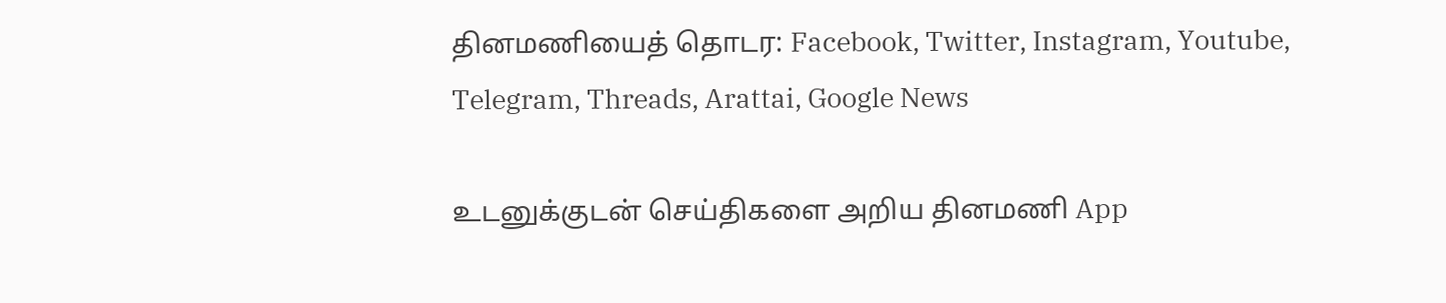தினமணியைத் தொடர: Facebook, Twitter, Instagram, Youtube, Telegram, Threads, Arattai, Google News

உடனுக்குடன் செய்திகளை அறிய தினமணி App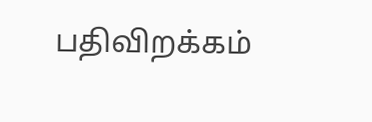பதிவிறக்கம்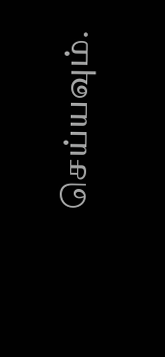செய்யவும்.